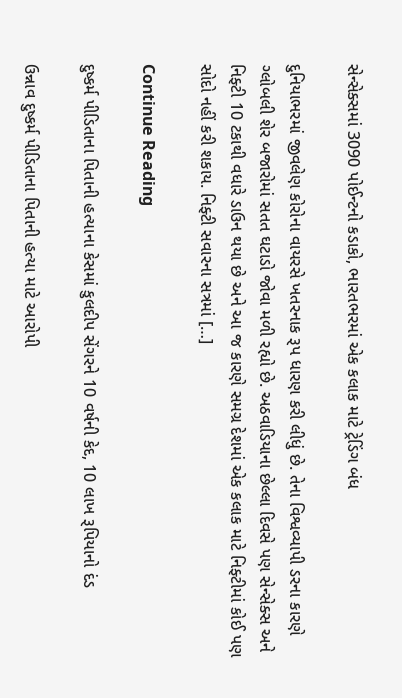સેન્સેક્સમાં 3090 પોઈન્ટનો કડાકો, ભારતભરમાં એક કલાક માટે ટ્રેડિંગ બંધ

દુનિયાભરમાં જીવલેણ કોરોના વાયરસે ખતરનાક રૂપ ધારણ કરી લીધું છે. તેના વિશ્વવ્યાપી ડરના કારણે ગ્લોબલી શેર બજારોમાં સતત ઘટાડો જોવા મળી રહ્યો છે. અઠવાડિયાના છેલ્લા દિવસે પણ સેન્સેક્સ અને નિફ્ટી 10 ટકાથી વધારે ડાઉન થયા છે અને આ જ કારણે સમગ્ર દેશમાં એક કલાક માટે નિફ્ટીમાં કોઈ પણ સોદો નહીં કરી શકાય. નિફ્ટી સવારના સત્રમાં […]

Continue Reading

દુષ્કર્મ પીડિતાના પિતાની હત્યાના કેસમાં કુલદીપ સેંગરને 10 વર્ષની કેદ, 10 લાખ રૂપિયાનો દંડ

ઉન્નાવ દુષ્કર્મ પીડિતાના પિતાની હત્યા માટે આરોપી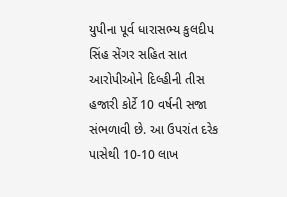યુપીના પૂર્વ ધારાસભ્ય કુલદીપ સિંહ સેંગર સહિત સાત આરોપીઓને દિલ્હીની તીસ હજારી કોર્ટે 10 વર્ષની સજા સંભળાવી છે. આ ઉપરાંત દરેક પાસેથી 10-10 લાખ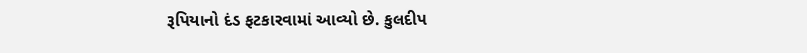રૂપિયાનો દંડ ફટકારવામાં આવ્યો છે. કુલદીપ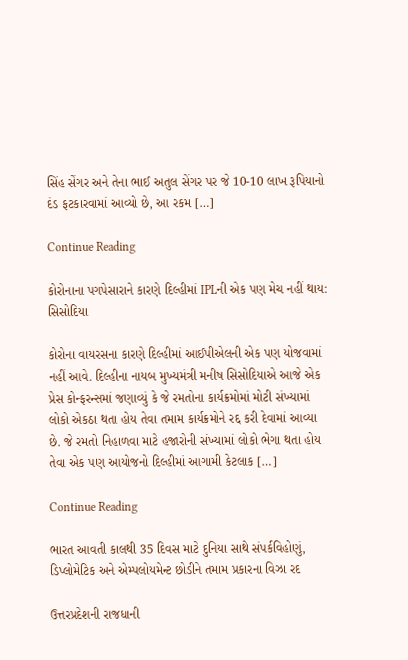સિંહ સેંગર અને તેના ભાઈ અતુલ સેંગર પર જે 10-10 લાખ રૂપિયાનો દંડ ફટકારવામાં આવ્યો છે, આ રકમ […]

Continue Reading

કોરોનાના પગપેસારાને કારણે દિલ્હીમાં IPLની એક પણ મેચ નહીં થાય: સિસોદિયા

કોરોના વાયરસના કારણે દિલ્હીમાં આઈપીએલની એક પણ યોજવામાં નહીં આવે. દિલ્હીના નાયબ મુખ્યમંત્રી મનીષ સિસોદિયાએ આજે એક પ્રેસ કોન્ફરન્સમાં જણાવ્યું કે જે રમતોના કાર્યક્રમોમાં મોટી સંખ્યામાં લોકો એકઠા થતા હોય તેવા તમામ કાર્યક્રમોને રદ્દ કરી દેવામાં આવ્યા છે. જે રમતો નિહાળવા માટે હજારોની સંખ્યામાં લોકો ભેગા થતા હોય તેવા એક પણ આયોજનો દિલ્હીમાં આગામી કેટલાક […]

Continue Reading

ભારત આવતી કાલથી 35 દિવસ માટે દુનિયા સાથે સંપર્કવિહોણું, ડિપ્લોમેટિક અને એમ્પલોયમેન્ટ છોડીને તમામ પ્રકારના વિઝા રદ

ઉત્તરપ્રદેશની રાજધાની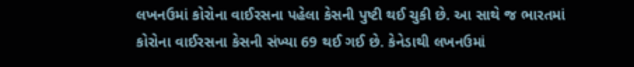લખનઉમાં કોરોના વાઈરસના પહેલા કેસની પુષ્ટી થઈ ચુકી છે. આ સાથે જ ભારતમાં કોરોના વાઈરસના કેસની સંખ્યા 69 થઈ ગઈ છે. કેનેડાથી લખનઉમાં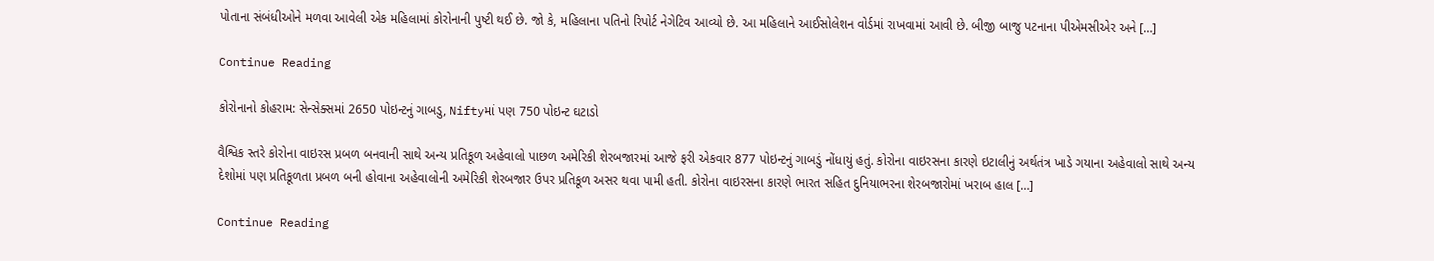પોતાના સંબંધીઓને મળવા આવેલી એક મહિલામાં કોરોનાની પુષ્ટી થઈ છે. જો કે, મહિલાના પતિનો રિપોર્ટ નેગેટિવ આવ્યો છે. આ મહિલાને આઈસોલેશન વોર્ડમાં રાખવામાં આવી છે. બીજી બાજુ પટનાના પીએમસીએર અને […]

Continue Reading

કોરોનાનો કોહરામ: સેન્સેક્સમાં 2650 પોઇન્ટનું ગાબડુ, Niftyમાં પણ 750 પોઇન્ટ ઘટાડો

વૈશ્વિક સ્તરે કોરોના વાઇરસ પ્રબળ બનવાની સાથે અન્ય પ્રતિકૂળ અહેવાલો પાછળ અમેરિકી શેરબજારમાં આજે ફરી એકવાર 877 પોઇન્ટનું ગાબડું નોંધાયું હતું. કોરોના વાઇરસના કારણે ઇટાલીનું અર્થતંત્ર ખાડે ગયાના અહેવાલો સાથે અન્ય દેશોમાં પણ પ્રતિકૂળતા પ્રબળ બની હોવાના અહેવાલોની અમેરિકી શેરબજાર ઉપર પ્રતિકૂળ અસર થવા પામી હતી. કોરોના વાઇરસના કારણે ભારત સહિત દુનિયાભરના શેરબજારોમાં ખરાબ હાલ […]

Continue Reading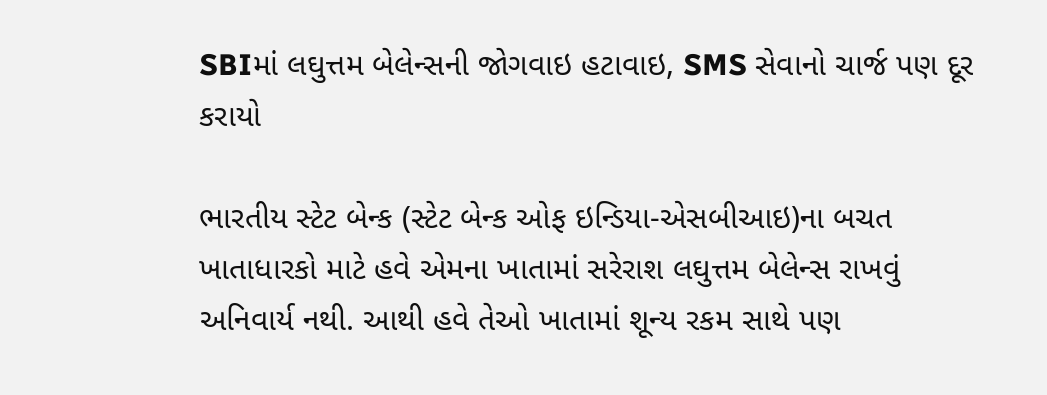SBIમાં લઘુત્તમ બેલેન્સની જોગવાઇ હટાવાઇ, SMS સેવાનો ચાર્જ પણ દૂર કરાયો

ભારતીય સ્ટેટ બેન્ક (સ્ટેટ બેન્ક ઓફ ઇન્ડિયા-એસબીઆઇ)ના બચત ખાતાધારકો માટે હવે એમના ખાતામાં સરેરાશ લઘુત્તમ બેલેન્સ રાખવું અનિવાર્ય નથી. આથી હવે તેઓ ખાતામાં શૂન્ય રકમ સાથે પણ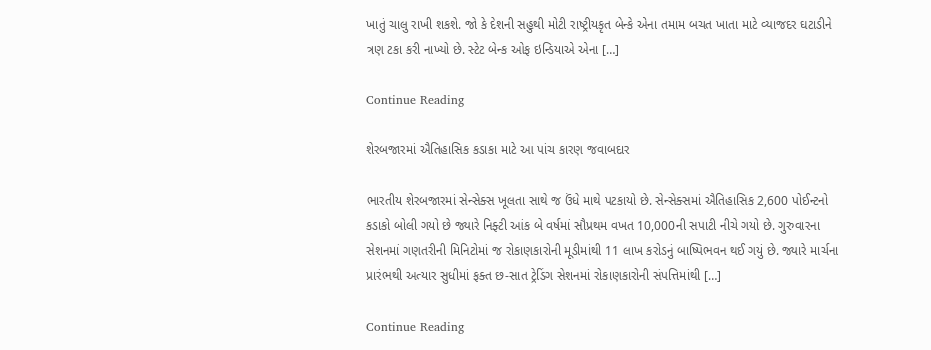ખાતું ચાલુ રાખી શકશે. જો કે દેશની સહુથી મોટી રાષ્ટ્રીયકૃત બેન્કે એના તમામ બચત ખાતા માટે વ્યાજદર ઘટાડીને ત્રણ ટકા કરી નાખ્યો છે. સ્ટેટ બેન્ક ઓફ ઇન્ડિયાએ એના […]

Continue Reading

શેરબજારમાં ઐતિહાસિક કડાકા માટે આ પાંચ કારણ જવાબદાર

ભારતીય શેરબજારમાં સેન્સેક્સ ખૂલતા સાથે જ ઉંધે માથે પટકાયો છે. સેન્સેક્સમાં ઐતિહાસિક 2,600 પોઈન્ટનો કડાકો બોલી ગયો છે જ્યારે નિફ્ટી આંક બે વર્ષમાં સૌપ્રથમ વખત 10,000ની સપાટી નીચે ગયો છે. ગુરુવારના સેશનમાં ગણતરીની મિનિટોમાં જ રોકાણકારોની મૂડીમાંથી 11 લાખ કરોડનું બાષ્પિભવન થઈ ગયું છે. જ્યારે માર્ચના પ્રારંભથી અત્યાર સુધીમાં ફક્ત છ-સાત ટ્રેડિંગ સેશનમાં રોકાણકારોની સંપત્તિમાંથી […]

Continue Reading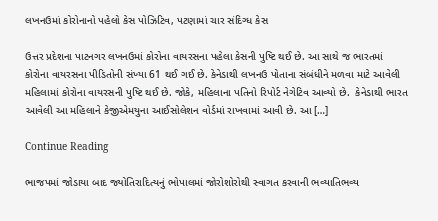લખનઉમાં કોરોનાનો પહેલો કેસ પોઝિટિવ, પટણામાં ચાર સંદિગ્ધ કેસ

ઉત્તર પ્રદેશના પાટનગર લખનઉમાં કોરોના વાયરસના પહેલા કેસની પુષ્ટિ થઈ છે. આ સાથે જ ભારતમાં કોરોના વાયરસના પીડિતોની સંખ્યા 61 થઈ ગઈ છે. કેનેડાથી લખનઉ પોતાના સંબંધીને મળવા માટે આવેલી મહિલામાં કોરોના વાયરસની પુષ્ટિ થઈ છે. જોકે, મહિલાના પતિનો રિપોર્ટ નેગેટિવ આવ્યો છે.  કેનેડાથી ભારત આવેલી આ મહિલાને કેજીએમયુના આઈસોલેશન વોર્ડમાં રાખવામાં આવી છે. આ […]

Continue Reading

ભાજપમાં જોડાયા બાદ જ્યોતિરાદિત્યનું ભોપાલમાં જોરોશોરોથી સ્વાગત કરવાની ભવ્યાતિભવ્ય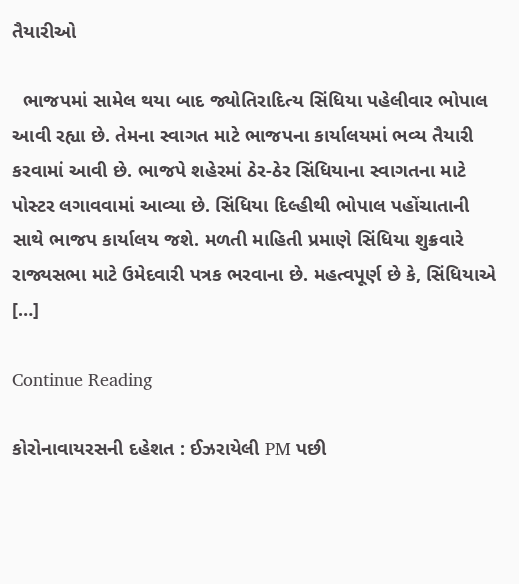તૈયારીઓ

  ભાજપમાં સામેલ થયા બાદ જ્યોતિરાદિત્ય સિંધિયા પહેલીવાર ભોપાલ આવી રહ્યા છે. તેમના સ્વાગત માટે ભાજપના કાર્યાલયમાં ભવ્ય તૈયારી કરવામાં આવી છે. ભાજપે શહેરમાં ઠેર-ઠેર સિંધિયાના સ્વાગતના માટે પોસ્ટર લગાવવામાં આવ્યા છે. સિંધિયા દિલ્હીથી ભોપાલ પહોંચાતાની સાથે ભાજપ કાર્યાલય જશે. મળતી માહિતી પ્રમાણે સિંધિયા શુક્રવારે રાજ્યસભા માટે ઉમેદવારી પત્રક ભરવાના છે. મહત્વપૂર્ણ છે કે, સિંધિયાએ […]

Continue Reading

કોરોનાવાયરસની દહેશત : ઈઝરાયેલી PM પછી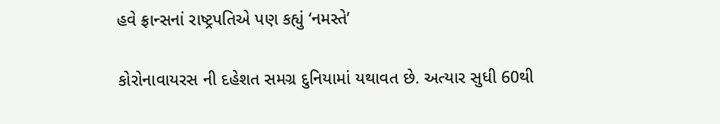હવે ફ્રાન્સનાં રાષ્ટ્રપતિએ પણ કહ્યું ‘નમસ્તે’

કોરોનાવાયરસ ની દહેશત સમગ્ર દુનિયામાં યથાવત છે. અત્યાર સુધી 60થી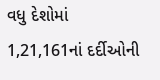વધુ દેશોમાં 1,21,161નાં દર્દીઓની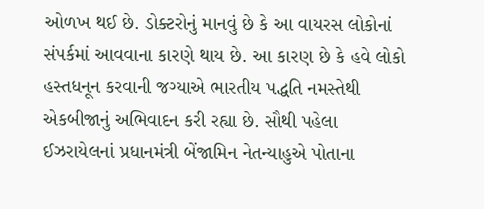ઓળખ થઈ છે. ડોક્ટરોનું માનવું છે કે આ વાયરસ લોકોનાં સંપર્કમાં આવવાના કારણે થાય છે. આ કારણ છે કે હવે લોકો હસ્તધનૂન કરવાની જગ્યાએ ભારતીય પદ્ધતિ નમસ્તેથી એકબીજાનું અભિવાદન કરી રહ્યા છે. સૌથી પહેલા ઈઝરાયેલનાં પ્રધાનમંત્રી બેંજામિન નેતન્યાહુએ પોતાના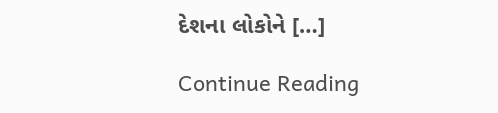દેશના લોકોને […]

Continue Reading